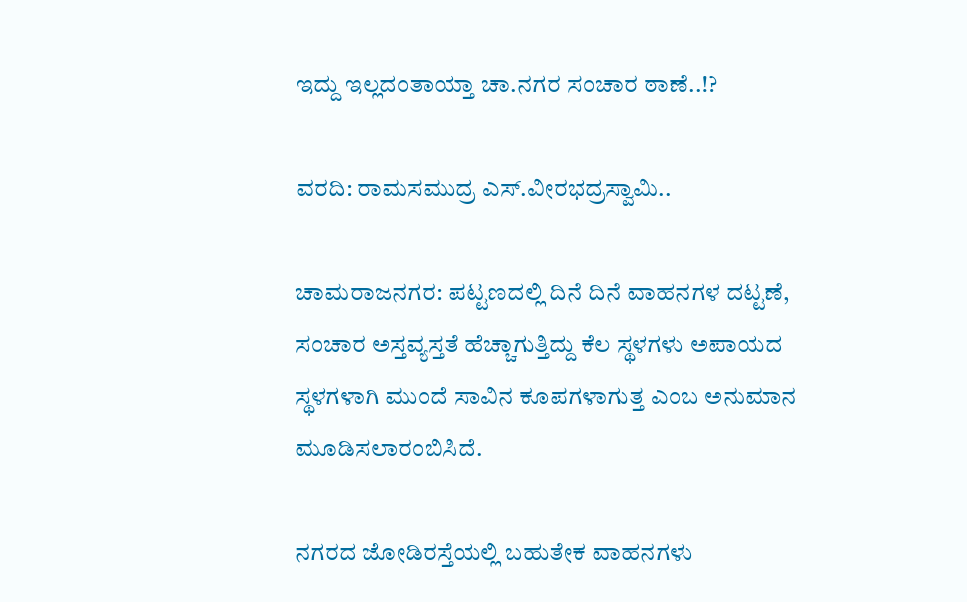ಇದ್ದು ಇಲ್ಲದಂತಾಯ್ತಾ ಚಾ.ನಗರ ಸಂಚಾರ ಠಾಣೆ..!?

ವರದಿ: ರಾಮಸಮುದ್ರ ಎಸ್.ವೀರಭದ್ರಸ್ವಾಮಿ..

ಚಾಮರಾಜನಗರ: ಪಟ್ಟಣದಲ್ಲಿ ದಿನೆ ದಿನೆ ವಾಹನಗಳ ದಟ್ಟಣೆ, ಸಂಚಾರ ಅಸ್ತವ್ಯಸ್ತತೆ ಹೆಚ್ಚಾಗುತ್ತಿದ್ದು ಕೆಲ ಸ್ಥಳಗಳು ಅಪಾಯದ ಸ್ಥಳಗಳಾಗಿ ಮುಂದೆ ಸಾವಿನ ಕೂಪಗಳಾಗುತ್ತ ಎಂಬ ಅನುಮಾನ ಮೂಡಿಸಲಾರಂಬಿಸಿದೆ‌.

ನಗರದ ಜೋಡಿರಸ್ತೆಯಲ್ಲಿ ಬಹುತೇಕ ವಾಹನಗಳು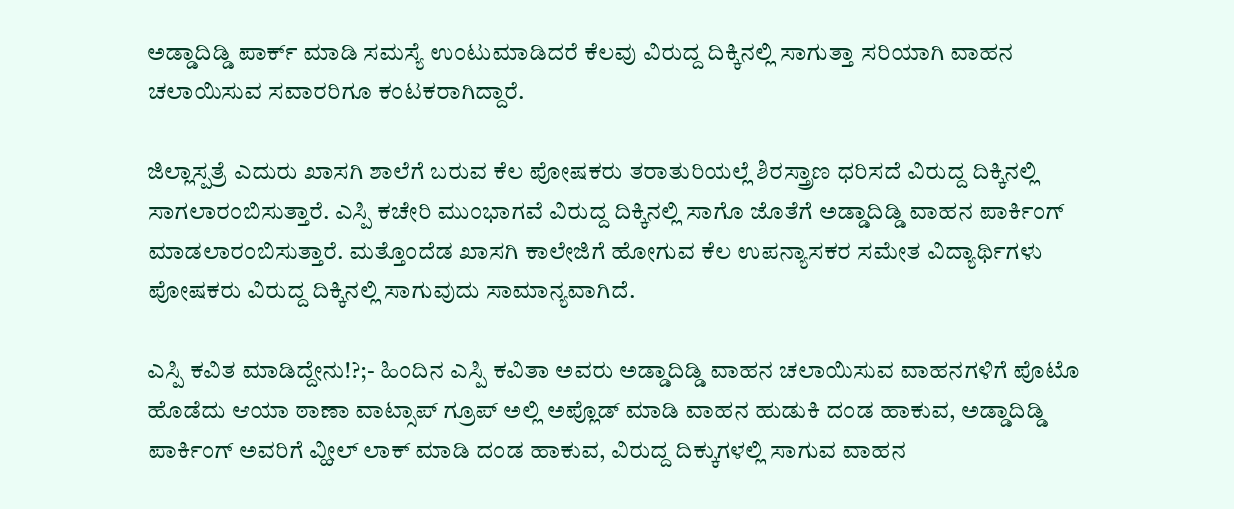ಅಡ್ಡಾದಿಡ್ಡಿ ಪಾರ್ಕ್ ಮಾಡಿ ಸಮಸ್ಯೆ ಉಂಟುಮಾಡಿದರೆ ಕೆಲವು ವಿರುದ್ದ ದಿಕ್ಕಿನಲ್ಲಿ ಸಾಗುತ್ತಾ ಸರಿಯಾಗಿ ವಾಹನ ಚಲಾಯಿಸುವ ಸವಾರರಿಗೂ ಕಂಟಕರಾಗಿದ್ದಾರೆ.

ಜಿಲ್ಲಾಸ್ಪತ್ರೆ ಎದುರು ಖಾಸಗಿ ಶಾಲೆಗೆ ಬರುವ ಕೆಲ ಪೋಷಕರು ತರಾತುರಿಯಲ್ಲೆ ಶಿರಸ್ತ್ರಾಣ ಧರಿಸದೆ ವಿರುದ್ದ ದಿಕ್ಕಿನಲ್ಲಿ ಸಾಗಲಾರಂಬಿಸುತ್ತಾರೆ. ಎಸ್ಪಿ ಕಚೇರಿ ಮುಂಭಾಗವೆ ವಿರುದ್ದ ದಿಕ್ಕಿನಲ್ಲಿ ಸಾಗೊ ಜೊತೆಗೆ ಅಡ್ಡಾದಿಡ್ಡಿ ವಾಹನ ಪಾರ್ಕಿಂಗ್ ಮಾಡಲಾರಂಬಿಸುತ್ತಾರೆ. ಮತ್ತೊಂದೆಡ ಖಾಸಗಿ ಕಾಲೇಜಿಗೆ ಹೋಗುವ ಕೆಲ ಉಪನ್ಯಾಸಕರ ಸಮೇತ ವಿದ್ಯಾರ್ಥಿಗಳು ಪೋಷಕರು ವಿರುದ್ದ ದಿಕ್ಕಿನಲ್ಲಿ ಸಾಗುವುದು ಸಾಮಾನ್ಯವಾಗಿದೆ.

ಎಸ್ಪಿ ಕವಿತ ಮಾಡಿದ್ದೇನು!?;- ಹಿಂದಿನ ಎಸ್ಪಿ ಕವಿತಾ ಅವರು ಅಡ್ಡಾದಿಡ್ಡಿ ವಾಹನ ಚಲಾಯಿಸುವ ವಾಹನಗಳಿಗೆ ಪೊಟೊ ಹೊಡೆದು ಆಯಾ ಠಾಣಾ ವಾಟ್ಸಾಪ್ ಗ್ರೂಪ್ ಅಲ್ಲಿ ಅಪ್ಲೊಡ್ ಮಾಡಿ ವಾಹನ ಹುಡುಕಿ ದಂಡ ಹಾಕುವ, ಅಡ್ಡಾದಿಡ್ಡಿ ಪಾರ್ಕಿಂಗ್ ಅವರಿಗೆ ವ್ಹೀಲ್ ಲಾಕ್ ಮಾಡಿ ದಂಡ ಹಾಕುವ, ವಿರುದ್ದ ದಿಕ್ಕುಗಳಲ್ಲಿ ಸಾಗುವ ವಾಹನ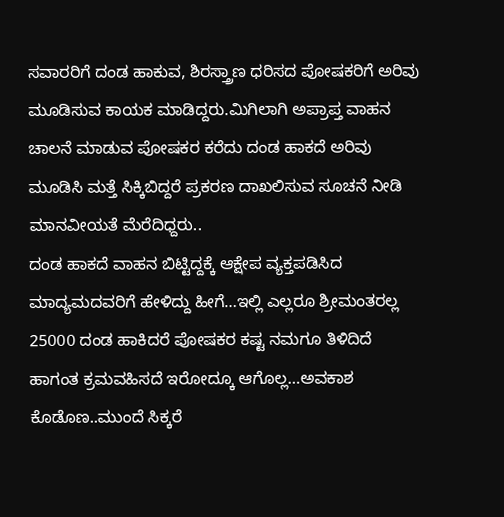ಸವಾರರಿಗೆ ದಂಡ ಹಾಕುವ, ಶಿರಸ್ತ್ರಾಣ ಧರಿಸದ ಪೋಷಕರಿಗೆ ಅರಿವು ಮೂಡಿಸುವ ಕಾಯಕ ಮಾಡಿದ್ದರು.ಮಿಗಿಲಾಗಿ ಅಪ್ರಾಪ್ತ ವಾಹನ ಚಾಲನೆ ಮಾಡುವ ಪೋಷಕರ ಕರೆದು ದಂಡ ಹಾಕದೆ ಅರಿವು ಮೂಡಿಸಿ ಮತ್ತೆ ಸಿಕ್ಕಿಬಿದ್ದರೆ ಪ್ರಕರಣ ದಾಖಲಿಸುವ ಸೂಚನೆ ನೀಡಿ‌ ಮಾನವೀಯತೆ ಮೆರೆದಿಧ್ದರು..
ದಂಡ ಹಾಕದೆ ವಾಹನ ಬಿಟ್ಟಿದ್ದಕ್ಕೆ ಆಕ್ಷೇಪ ವ್ಯಕ್ತಪಡಿಸಿದ ಮಾದ್ಯಮದವರಿಗೆ ಹೇಳಿದ್ದು ಹೀಗೆ…ಇಲ್ಲಿ ಎಲ್ಲರೂ ಶ್ರೀಮಂತರಲ್ಲ 25000 ದಂಡ ಹಾಕಿದರೆ ಪೋಷಕರ ಕಷ್ಟ ನಮಗೂ ತಿಳಿದಿದೆ ಹಾಗಂತ ಕ್ರಮವಹಿಸದೆ ಇರೋದ್ಕೂ ಆಗೊಲ್ಲ…ಅವಕಾಶ ಕೊಡೊಣ..ಮುಂದೆ ಸಿಕ್ಕರೆ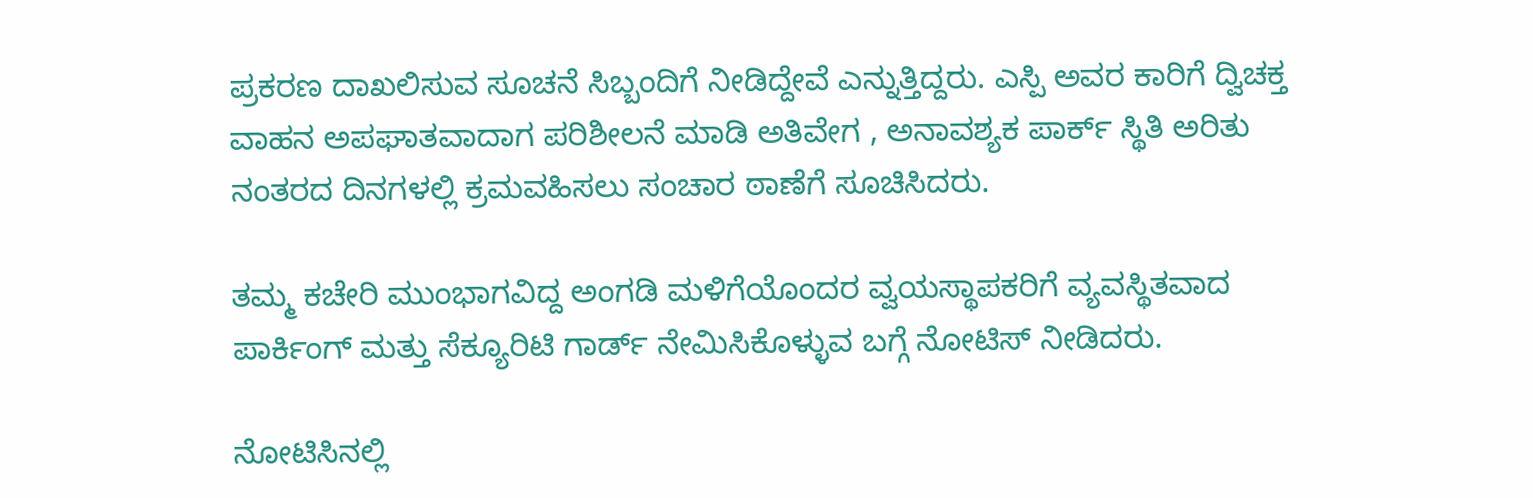ಪ್ರಕರಣ ದಾಖಲಿಸುವ ಸೂಚನೆ ಸಿಬ್ಬಂದಿಗೆ ನೀಡಿದ್ದೇವೆ ಎನ್ನುತ್ತಿದ್ದರು. ಎಸ್ಪಿ ಅವರ ಕಾರಿಗೆ ದ್ವಿಚಕ್ತ ವಾಹನ ಅಪಘಾತವಾದಾಗ ಪರಿಶೀಲನೆ ಮಾಡಿ ಅತಿವೇಗ , ಅನಾವಶ್ಯಕ ಪಾರ್ಕ್ ಸ್ಥಿತಿ ಅರಿತು ನಂತರದ ದಿನಗಳಲ್ಲಿ ಕ್ರಮವಹಿಸಲು ಸಂಚಾರ ಠಾಣೆಗೆ ಸೂಚಿಸಿದರು.

ತಮ್ಮ ಕಚೇರಿ ಮುಂಭಾಗವಿದ್ದ ಅಂಗಡಿ ಮಳಿಗೆಯೊಂದರ ವ್ವಯಸ್ಥಾಪಕರಿಗೆ ವ್ಯವಸ್ಥಿತವಾದ ಪಾರ್ಕಿಂಗ್ ಮತ್ತು ಸೆಕ್ಯೂರಿಟಿ ಗಾರ್ಡ್ ನೇಮಿಸಿಕೊಳ್ಳುವ ಬಗ್ಗೆ ನೋಟಿಸ್ ನೀಡಿದರು.

ನೋಟಿಸಿನಲ್ಲಿ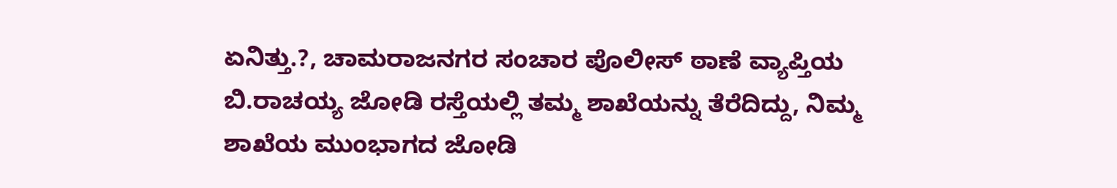ಏನಿತ್ತು.?, ಚಾಮರಾಜನಗರ ಸಂಚಾರ ಪೊಲೀಸ್ ಠಾಣೆ ವ್ಯಾಪ್ತಿಯ ಬಿ.ರಾಚಯ್ಯ ಜೋಡಿ ರಸ್ತೆಯಲ್ಲಿ ತಮ್ಮ ಶಾಖೆಯನ್ನು ತೆರೆದಿದ್ದು, ನಿಮ್ಮ ಶಾಖೆಯ ಮುಂಭಾಗದ ಜೋಡಿ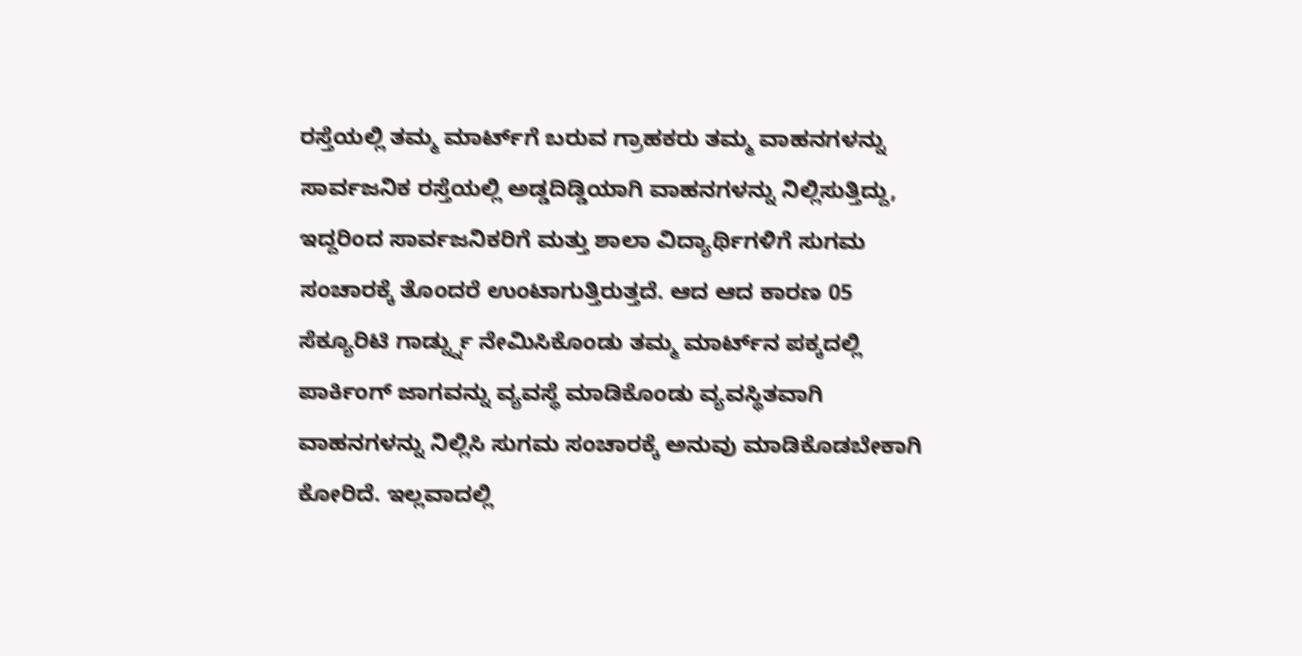ರಸ್ತೆಯಲ್ಲಿ ತಮ್ಮ ಮಾರ್ಟ್‌ಗೆ ಬರುವ ಗ್ರಾಹಕರು ತಮ್ಮ ವಾಹನಗಳನ್ನು ಸಾರ್ವಜನಿಕ ರಸ್ತೆಯಲ್ಲಿ ಅಡ್ಡದಿಡ್ಡಿಯಾಗಿ ವಾಹನಗಳನ್ನು ನಿಲ್ಲಿಸುತ್ತಿದ್ದು, ಇದ್ದರಿಂದ ಸಾರ್ವಜನಿಕರಿಗೆ ಮತ್ತು ಶಾಲಾ ವಿದ್ಯಾರ್ಥಿಗಳಿಗೆ ಸುಗಮ ಸಂಚಾರಕ್ಕೆ ತೊಂದರೆ ಉಂಟಾಗುತ್ತಿರುತ್ತದೆ. ಆದ ಆದ ಕಾರಣ 05 ಸೆಕ್ಯೂರಿಟಿ ಗಾರ್ಡ್ನ್ನು ನೇಮಿಸಿಕೊಂಡು ತಮ್ಮ ಮಾರ್ಟ್‌ನ ಪಕ್ಕದಲ್ಲಿ ಪಾರ್ಕಿಂಗ್ ಜಾಗವನ್ನು ವ್ಯವಸ್ಥೆ ಮಾಡಿಕೊಂಡು ವ್ಯವಸ್ಥಿತವಾಗಿ ವಾಹನಗಳನ್ನು ನಿಲ್ಲಿಸಿ ಸುಗಮ ಸಂಚಾರಕ್ಕೆ ಅನುವು ಮಾಡಿಕೊಡಬೇಕಾಗಿ ಕೋರಿದೆ. ಇಲ್ಲವಾದಲ್ಲಿ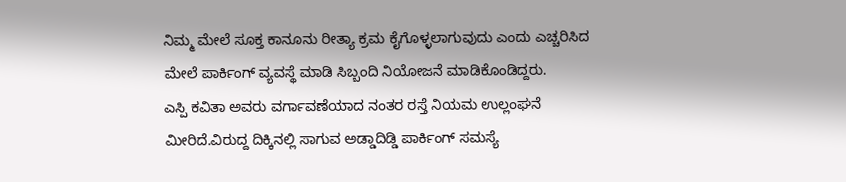ನಿಮ್ಮ ಮೇಲೆ ಸೂಕ್ತ ಕಾನೂನು ರೀತ್ಯಾ ಕ್ರಮ ಕೈಗೊಳ್ಳಲಾಗುವುದು ಎಂದು ಎಚ್ಚರಿಸಿದ ಮೇಲೆ ಪಾರ್ಕಿಂಗ್ ವ್ಯವಸ್ಥೆ ಮಾಡಿ ಸಿಬ್ಬಂದಿ ನಿಯೋಜನೆ ಮಾಡಿಕೊಂಡಿದ್ದರು.
ಎಸ್ಪಿ ಕವಿತಾ ಅವರು ವರ್ಗಾವಣೆಯಾದ ನಂತರ ರಸ್ತೆ ನಿಯಮ ಉಲ್ಲಂಘನೆ ಮೀರಿದೆ.ವಿರುದ್ದ ದಿಕ್ಕಿನಲ್ಲಿ ಸಾಗುವ ಅಡ್ಡಾದಿಡ್ಡಿ ಪಾರ್ಕಿಂಗ್ ಸಮಸ್ಯೆ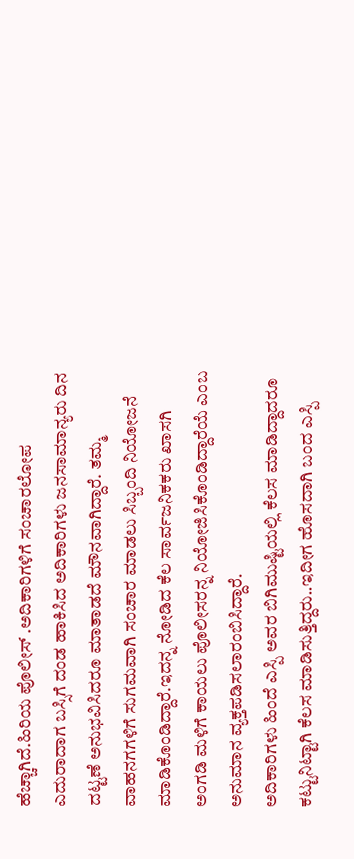ಹೆಚ್ಚಾಗಿದೆ.ಹಿರಿಯ ಪೊಲೀಸ್ .ಅದಿಕಾರಿಗಳಿಗೆ ಸಂಚಾರಲೋಪ ಎದುರಾದಾಗ ಬಸ್ಸಿಗೆ ದಂಡ ಹಾಕಿಸಿದ ಅದಿಕಾರಿಗಳು ಜನಸಾಮಾನ್ಯರು ದಿನ ದಟ್ಟಣೆ ಅನುಭವಿಸಿದರೂ ಮಾತಾಡದೆ ಮೌನವಾಗಿದ್ದಾರೆ. ತಮ್ಮ ವಾಹನಗಗಳಿಗೆ ಸುಗಮವಾಗಿ ಸಂಚಾರ ಮಾಡಲು ಸಿಬ್ಬಂದಿ ನಿಯೋಜನೆ ಮಾಡಿಕೊಂಡಿದ್ದಾರೆ.ಇದನ್ನ ನೋಡಿದ ಕೆಲ ಸಾರ್ವಜನಿಕಕರು ಖಾಸಗಿ ಅಂಗಡಿ ಮಳಿಗೆ ಕಾಯಲು ಪೊಲೀಸರನ್ನ ನಿಯೋಜಿಸಿಕೊಂಡಿದ್ದಾರೆಯೆ ಎಂಬ ಅನುಮಾನ ವ್ಯಕ್ತಪಡಿಸಲಾರಂಬಿಸಿದ್ದಾರೆ.
ಅದಿಕಾರಿಗಳು ಹಿಂದೆ ಎಸ್ಪಿ ಅವರ ಬಿಗಿಮುಷ್ಟಿಯಲ್ಲಿ ಕೆಲಸ ಮಾಡಿದ್ದಾದರೂ ಕಟ್ಟುನಿಟ್ಟಾಗಿ ಕೆಲಸ ಮಾಡಿಸುತ್ತಿದ್ದರು..ಇದೀಗ ಹೊಸದಾಗಿ ಬಂದ ಎಸ್ಪಿ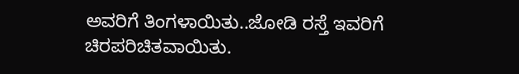ಅವರಿಗೆ ತಿಂಗಳಾಯಿತು..ಜೋಡಿ ರಸ್ತೆ ಇವರಿಗೆ ಚಿರಪರಿಚಿತವಾಯಿತು.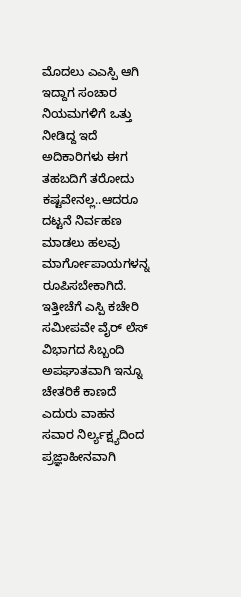ಮೊದಲು ಎಎಸ್ಪಿ ಆಗಿ ಇದ್ದಾಗ ಸಂಚಾರ ನಿಯಮಗಳಿಗೆ ಒತ್ತು ನೀಡಿದ್ದ ಇದೆ ಅದಿಕಾರಿಗಳು ಈಗ ತಹಬದಿಗೆ ತರೋದು ಕಷ್ಟವೇನಲ್ಲ..ಆದರೂ ದಟ್ಟನೆ ನಿರ್ವಹಣ ಮಾಡಲು ಹಲವು ಮಾರ್ಗೋಪಾಯಗಳನ್ನ
ರೂಪಿಸಬೇಕಾಗಿದೆ. ಇತ್ತೀಚೆಗೆ ಎಸ್ಪಿ ಕಚೇರಿ
ಸಮೀಪವೇ ವೈರ್ ಲೆಸ್ ವಿಭಾಗದ ಸಿಬ್ಬಂದಿ ಅಪಘಾತವಾಗಿ ಇನ್ನೂ ಚೇತರಿಕೆ ಕಾಣದೆ ಎದುರು ವಾಹನ ಸವಾರ ನಿರ್ಲ್ಯಕ್ಷ್ಯದಿಂದ ಪ್ರಜ್ಞಾಹೀನವಾಗಿ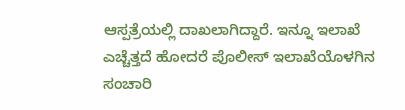ಆಸ್ಪತ್ರೆಯಲ್ಲಿ ದಾಖಲಾಗಿದ್ದಾರೆ. ಇನ್ನೂ ಇಲಾಖೆ ಎಚ್ಚೆತ್ತದೆ ಹೋದರೆ ಪೊಲೀಸ್ ಇಲಾಖೆಯೊಳಗಿನ ಸಂಚಾರಿ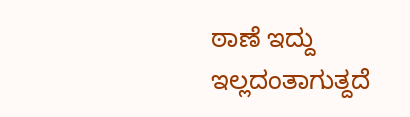ಠಾಣೆ ಇದ್ದು ಇಲ್ಲದಂತಾಗುತ್ದದೆ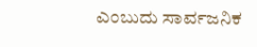ಎಂಬುದು ಸಾರ್ವಜನಿಕ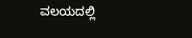ವಲಯದಲ್ಲಿ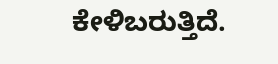ಕೇಳಿಬರುತ್ತಿದೆ.